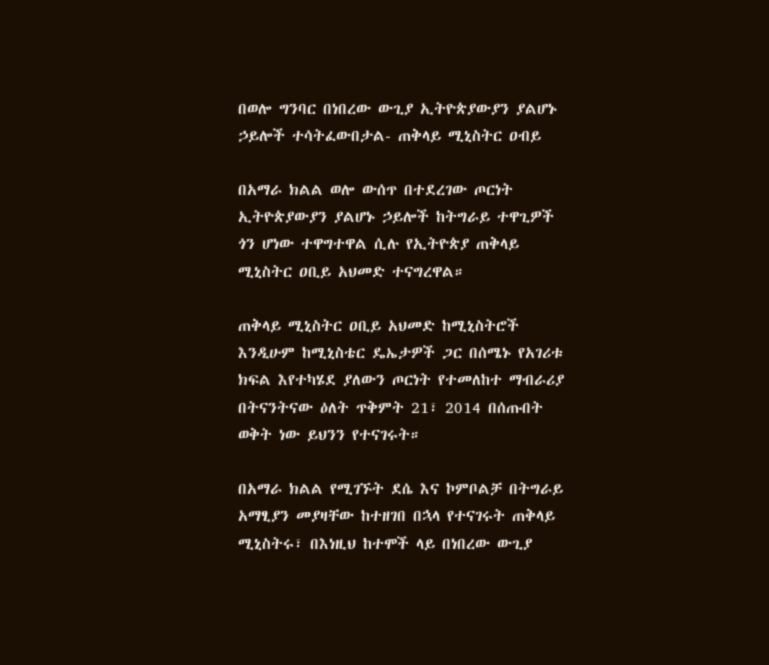በወሎ ግንባር በነበረው ውጊያ ኢትዮጵያውያን ያልሆኑ ኃይሎች ተሳትፈውበታል- ጠቅላይ ሚኒስትር ዐብይ

በአማራ ክልል ወሎ ውሰጥ በተደረገው ጦርነት ኢትዮጵያውያን ያልሆኑ ኃይሎች ከትግራይ ተዋጊዎች ጎን ሆነው ተዋግተዋል ሲሉ የኢትዮጵያ ጠቅላይ ሚኒስትር ዐቢይ አህመድ ተናግረዋል።

ጠቅላይ ሚኒስትር ዐቢይ አህመድ ከሚኒስትሮች እንዲሁም ከሚኒስቴር ዴኤታዎች ጋር በሰሜኑ የአገሪቱ ክፍል እየተካሄደ ያለውን ጦርነት የተመለከተ ማብራሪያ በትናንትናው ዕለት ጥቅምት 21፣ 2014 በሰጡበት ወቅት ነው ይህንን የተናገሩት።

በአማራ ክልል የሚገኙት ደሴ እና ኮምቦልቻ በትግራይ አማፂያን መያዛቸው ከተዘገበ በኋላ የተናገሩት ጠቅላይ ሚኒስትሩ፣ በእነዚህ ከተሞች ላይ በነበረው ውጊያ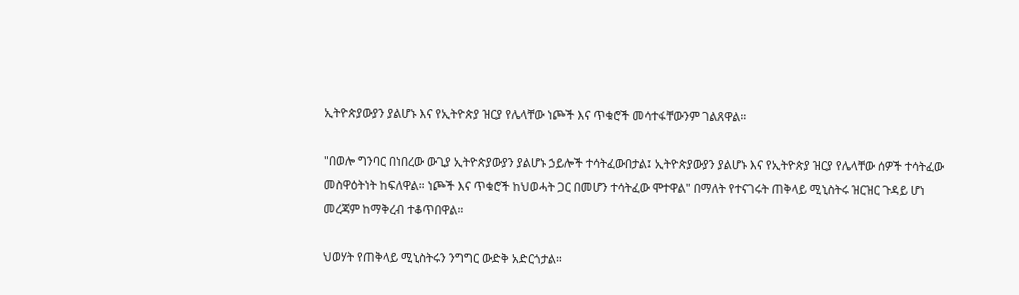ኢትዮጵያውያን ያልሆኑ እና የኢትዮጵያ ዝርያ የሌላቸው ነጮች እና ጥቁሮች መሳተፋቸውንም ገልጸዋል።

"በወሎ ግንባር በነበረው ውጊያ ኢትዮጵያውያን ያልሆኑ ኃይሎች ተሳትፈውበታል፤ ኢትዮጵያውያን ያልሆኑ እና የኢትዮጵያ ዝርያ የሌላቸው ሰዎች ተሳትፈው መስዋዕትነት ከፍለዋል። ነጮች እና ጥቁሮች ከህወሓት ጋር በመሆን ተሳትፈው ሞተዋል" በማለት የተናገሩት ጠቅላይ ሚኒስትሩ ዝርዝር ጉዳይ ሆነ መረጃም ከማቅረብ ተቆጥበዋል።

ህወሃት የጠቅላይ ሚኒስትሩን ንግግር ውድቅ አድርጎታል።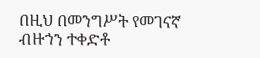በዚህ በመንግሥት የመገናኛ ብዙኀን ተቀድቶ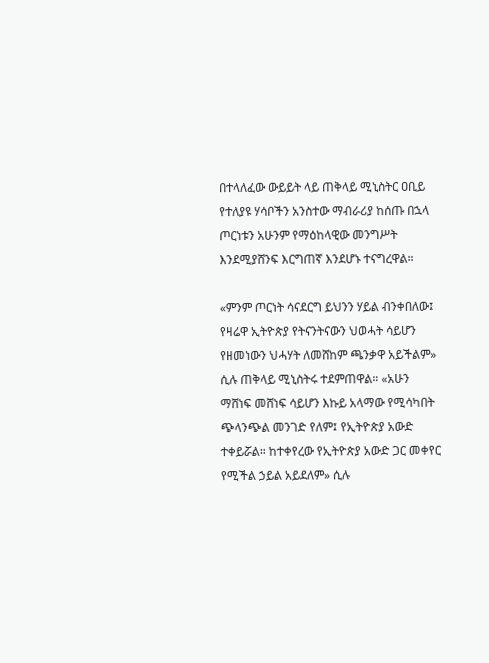በተላለፈው ውይይት ላይ ጠቅላይ ሚኒስትር ዐቢይ የተለያዩ ሃሳቦችን አንስተው ማብራሪያ ከሰጡ በኋላ ጦርነቱን አሁንም የማዕከላዊው መንግሥት እንደሚያሸንፍ እርግጠኛ እንደሆኑ ተናግረዋል።

«ምንም ጦርነት ሳናደርግ ይህንን ሃይል ብንቀበለው፤ የዛሬዋ ኢትዮጵያ የትናንትናውን ህወሓት ሳይሆን የዘመነውን ህሓሃት ለመሸከም ጫንቃዋ አይችልም» ሲሉ ጠቅላይ ሚኒስትሩ ተደምጠዋል። «አሁን ማሸነፍ መሸነፍ ሳይሆን እኩይ አላማው የሚሳካበት ጭላንጭል መንገድ የለም፤ የኢትዮጵያ አውድ ተቀይሯል። ከተቀየረው የኢትዮጵያ አውድ ጋር መቀየር የሚችል ኃይል አይደለም» ሲሉ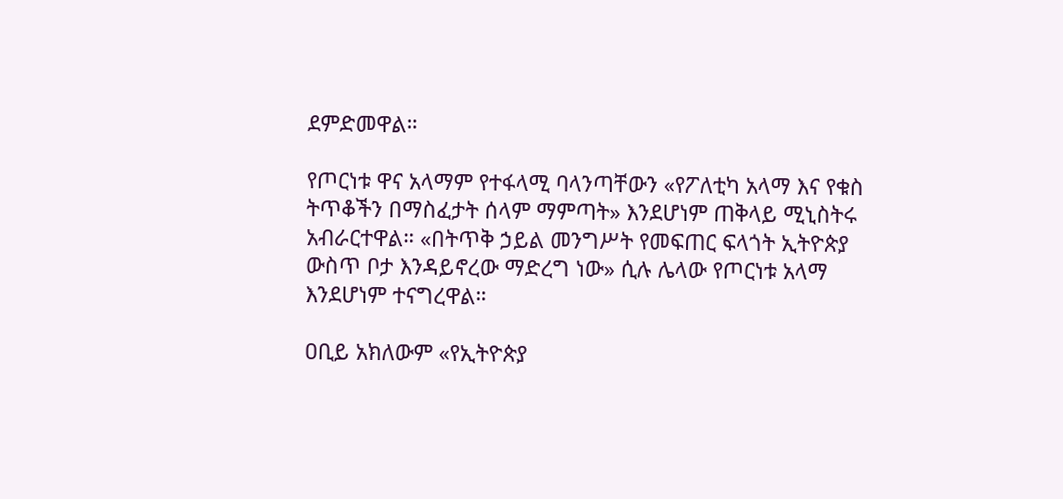ደምድመዋል።

የጦርነቱ ዋና አላማም የተፋላሚ ባላንጣቸውን «የፖለቲካ አላማ እና የቁስ ትጥቆችን በማስፈታት ሰላም ማምጣት» እንደሆነም ጠቅላይ ሚኒስትሩ አብራርተዋል። «በትጥቅ ኃይል መንግሥት የመፍጠር ፍላጎት ኢትዮጵያ ውስጥ ቦታ እንዳይኖረው ማድረግ ነው» ሲሉ ሌላው የጦርነቱ አላማ እንደሆነም ተናግረዋል።

ዐቢይ አክለውም «የኢትዮጵያ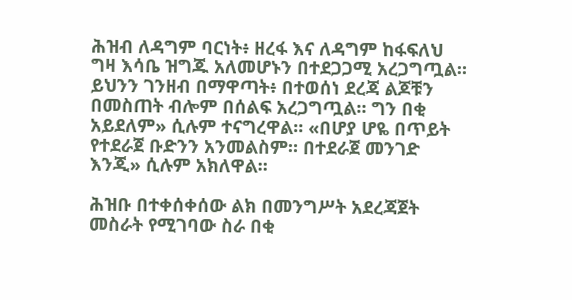ሕዝብ ለዳግም ባርነት፥ ዘረፋ እና ለዳግም ከፋፍለህ ግዛ እሳቤ ዝግጁ አለመሆኑን በተደጋጋሚ አረጋግጧል። ይህንን ገንዘብ በማዋጣት፥ በተወሰነ ደረጃ ልጆቹን በመስጠት ብሎም በሰልፍ አረጋግጧል። ግን በቂ አይደለም» ሲሉም ተናግረዋል። «በሆያ ሆዬ በጥይት የተደራጀ ቡድንን አንመልስም። በተደራጀ መንገድ እንጂ» ሲሉም አክለዋል።

ሕዝቡ በተቀሰቀሰው ልክ በመንግሥት አደረጃጀት መስራት የሚገባው ስራ በቂ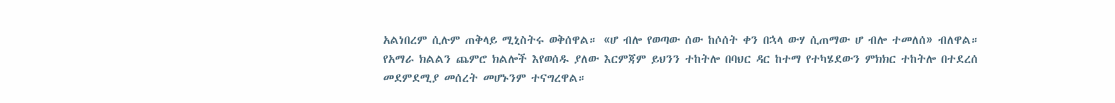አልነበረም ሲሉም ጠቅላይ ሚኒስትሩ ወቅሰዋል። «ሆ ብሎ የወጣው ሰው ከሶሰት ቀን በኋላ ውሃ ሲጠማው ሆ ብሎ ተመለሰ» ብለዋል። የአማራ ክልልን ጨምሮ ክልሎች እየወሰዱ ያለው እርምጃም ይህንን ተከትሎ በባህር ዳር ከተማ የተካሄደውን ምክክር ተከትሎ በተደረሰ መደምደሚያ መሰረት መሆኑንም ተናግረዋል።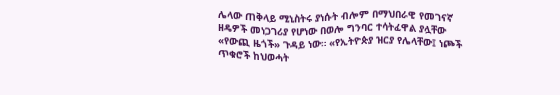ሌላው ጠቅላይ ሚኒስትሩ ያነሱት ብሎም በማህበራዊ የመገናኛ ዘዴዎች መነጋገሪያ የሆነው በወሎ ግንባር ተሳትፈዋል ያሏቸው «የውጪ ዜጎች» ጉዳይ ነው። «የኢትዮጵያ ዝርያ የሌላቸው፤ ነጮች ጥቁሮች ከህወሓት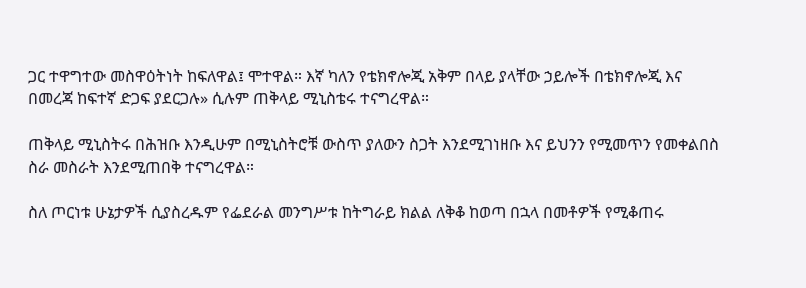ጋር ተዋግተው መስዋዕትነት ከፍለዋል፤ ሞተዋል። እኛ ካለን የቴክኖሎጂ አቅም በላይ ያላቸው ኃይሎች በቴክኖሎጂ እና በመረጃ ከፍተኛ ድጋፍ ያደርጋሉ» ሲሉም ጠቅላይ ሚኒስቴሩ ተናግረዋል።

ጠቅላይ ሚኒስትሩ በሕዝቡ እንዲሁም በሚኒስትሮቹ ውስጥ ያለውን ስጋት እንደሚገነዘቡ እና ይህንን የሚመጥን የመቀልበስ ስራ መስራት እንደሚጠበቅ ተናግረዋል።

ስለ ጦርነቱ ሁኔታዎች ሲያስረዱም የፌደራል መንግሥቱ ከትግራይ ክልል ለቅቆ ከወጣ በኋላ በመቶዎች የሚቆጠሩ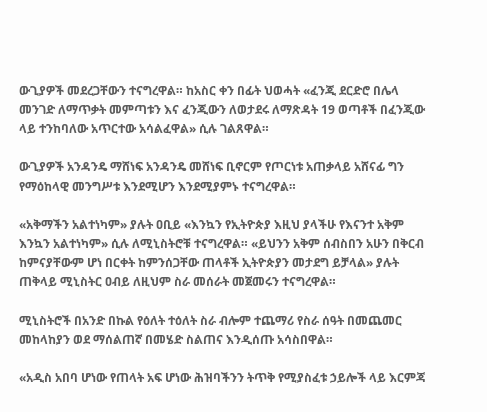ውጊያዎች መደረጋቸውን ተናግረዋል። ከአስር ቀን በፊት ህወሓት «ፈንጂ ደርድሮ በሌላ መንገድ ለማጥቃት መምጣቱን እና ፈንጂውን ለወታደሩ ለማጽዳት 19 ወጣቶች በፈንጂው ላይ ተንከባለው አጥርተው አሳልፈዋል» ሲሉ ገልጸዋል።

ውጊያዎች አንዳንዴ ማሸነፍ አንዳንዴ መሸነፍ ቢኖርም የጦርነቱ አጠቃላይ አሸናፊ ግን የማዕከላዊ መንግሥቱ እንደሚሆን እንደሚያምኑ ተናግረዋል።

«አቅማችን አልተነካም» ያሉት ዐቢይ «እንኳን የኢትዮጵያ እዚህ ያላችሁ የእናንተ አቅም እንኳን አልተነካም» ሲሉ ለሚኒስትሮቹ ተናግረዋል። «ይህንን አቅም ሰብስበን አሁን በቅርብ ከምናያቸውም ሆነ በርቀት ከምንሰጋቸው ጠላቶች ኢትዮጵያን መታደግ ይቻላል» ያሉት ጠቅላይ ሚኒስትር ዐብይ ለዚህም ስራ መሰራት መጀመሩን ተናግረዋል።

ሚኒስትሮች በአንድ በኩል የዕለት ተዕለት ስራ ብሎም ተጨማሪ የስራ ሰዓት በመጨመር መከላከያን ወደ ማሰልጠኛ በመሄድ ስልጠና እንዲሰጡ አሳስበዋል።

«አዲስ አበባ ሆነው የጠላት አፍ ሆነው ሕዝባችንን ትጥቅ የሚያስፈቱ ኃይሎች ላይ እርምጃ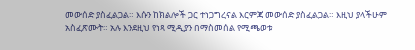መውሰድ ያስፈልጋል። እሱን ከክልሎች ጋር ተነጋግረናል እርምጃ መውሰድ ያስፈልጋል። እዚህ ያላችሁም አስፈጽሙት። አሉ እንደዚህ የነጻ ሚዲያን በማስመሰል የሚጫወቱ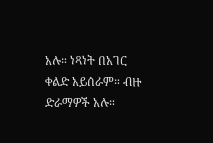አሉ። ነጻነት በአገር ቀልድ አይሰራም። ብዙ ድራማዎች አሉ።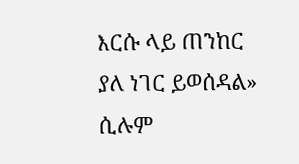እርሱ ላይ ጠንከር ያለ ነገር ይወሰዳል» ሲሉም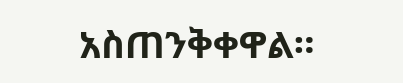አስጠንቅቀዋል።